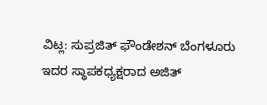ವಿಟ್ಲ: ಸುಪ್ರಜಿತ್ ಫೌಂಡೇಶನ್ ಬೆಂಗಳೂರು ಇದರ ಸ್ಥಾಪಕಧ್ಯಕ್ಷರಾದ ಅಜಿತ್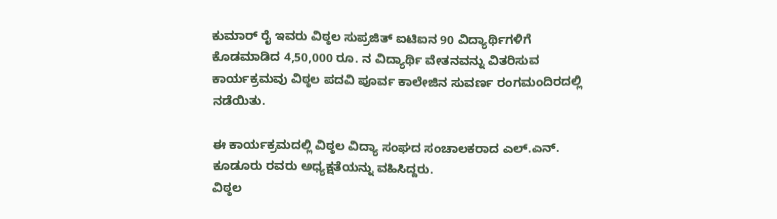ಕುಮಾರ್ ರೈ ಇವರು ವಿಠ್ಠಲ ಸುಪ್ರಜಿತ್ ಐಟಿಐನ 90 ವಿದ್ಯಾರ್ಥಿಗಳಿಗೆ ಕೊಡಮಾಡಿದ 4,50,000 ರೂ. ನ ವಿದ್ಯಾರ್ಥಿ ವೇತನವನ್ನು ವಿತರಿಸುವ ಕಾರ್ಯಕ್ರಮವು ವಿಠ್ಠಲ ಪದವಿ ಪೂರ್ವ ಕಾಲೇಜಿನ ಸುವರ್ಣ ರಂಗಮಂದಿರದಲ್ಲಿ ನಡೆಯಿತು.

ಈ ಕಾರ್ಯಕ್ರಮದಲ್ಲಿ ವಿಠ್ಠಲ ವಿದ್ಯಾ ಸಂಘದ ಸಂಚಾಲಕರಾದ ಎಲ್.ಎನ್. ಕೂಡೂರು ರವರು ಅಧ್ಯಕ್ಷತೆಯನ್ನು ವಹಿಸಿದ್ದರು.
ವಿಠ್ಠಲ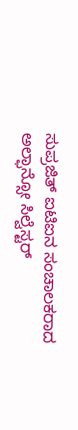ಸುಪ್ರಜಿತ್ ಐಟಿಐನ ಸಂಚಾಲಕರಾದ ಅಲ್ಫಾನ್ಸೋ ಸಿಲ್ವೆಸ್ಟರ್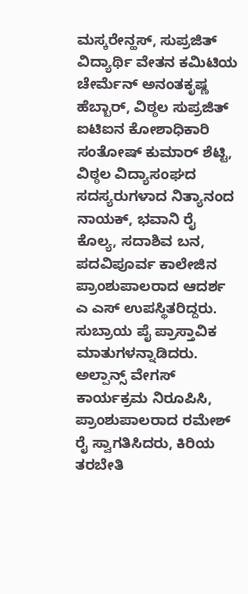ಮಸ್ಕರೇನ್ಹಸ್, ಸುಪ್ರಜಿತ್ ವಿದ್ಯಾರ್ಥಿ ವೇತನ ಕಮಿಟಿಯ ಚೇರ್ಮೆನ್ ಅನಂತಕೃಷ್ಣ ಹೆಬ್ಬಾರ್, ವಿಠ್ಠಲ ಸುಪ್ರಜಿತ್ ಐಟಿಐನ ಕೋಶಾಧಿಕಾರಿ ಸಂತೋಷ್ ಕುಮಾರ್ ಶೆಟ್ಟಿ, ವಿಠ್ಠಲ ವಿದ್ಯಾಸಂಘದ ಸದಸ್ಯರುಗಳಾದ ನಿತ್ಯಾನಂದ ನಾಯಕ್, ಭವಾನಿ ರೈ ಕೊಲ್ಯ, ಸದಾಶಿವ ಬನ, ಪದವಿಪೂರ್ವ ಕಾಲೇಜಿನ ಪ್ರಾಂಶುಪಾಲರಾದ ಆದರ್ಶ ಎ ಎಸ್ ಉಪಸ್ಥಿತರಿದ್ದರು.
ಸುಬ್ರಾಯ ಪೈ ಪ್ರಾಸ್ತಾವಿಕ ಮಾತುಗಳನ್ನಾಡಿದರು. ಅಲ್ಪಾನ್ಸ್ ವೇಗಸ್ ಕಾರ್ಯಕ್ರಮ ನಿರೂಪಿಸಿ, ಪ್ರಾಂಶುಪಾಲರಾದ ರಮೇಶ್ ರೈ ಸ್ವಾಗತಿಸಿದರು, ಕಿರಿಯ ತರಬೇತಿ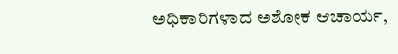ಅಧಿಕಾರಿಗಳಾದ ಅಶೋಕ ಆಚಾರ್ಯ,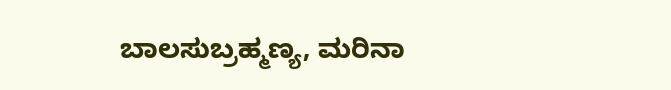ಬಾಲಸುಬ್ರಹ್ಮಣ್ಯ, ಮರಿನಾ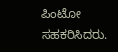ಪಿಂಟೋ ಸಹಕರಿಸಿದರು.